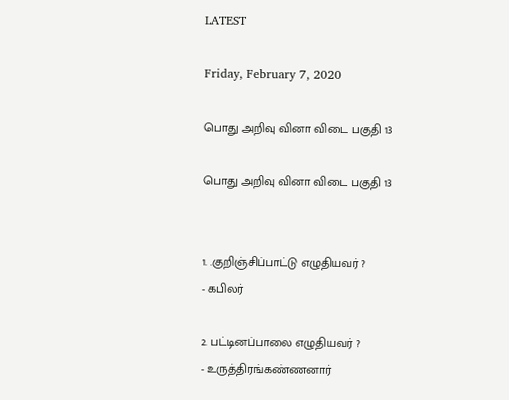LATEST

Friday, February 7, 2020

பொது அறிவு வினா விடை பகுதி 13

பொது அறிவு வினா விடை பகுதி 13


1. .குறிஞ்சிப்பாட்டு எழுதியவர் ?
- கபிலர்

2. பட்டினப்பாலை எழுதியவர் ?
- உருத்திரங்கண்ணனார்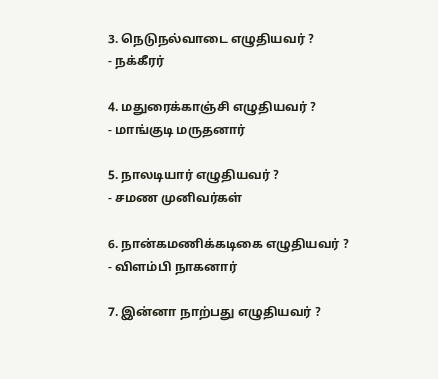3. நெடுநல்வாடை எழுதியவர் ?
- நக்கீரர்

4. மதுரைக்காஞ்சி எழுதியவர் ?
- மாங்குடி மருதனார்

5. நாலடியார் எழுதியவர் ?
- சமண முனிவர்கள்

6. நான்கமணிக்கடிகை எழுதியவர் ?
- விளம்பி நாகனார்

7. இன்னா நாற்பது எழுதியவர் ?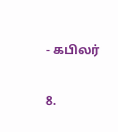- கபிலர்

8.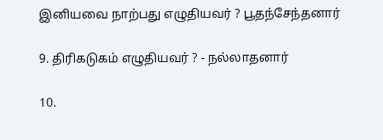இனியவை நாற்பது எழுதியவர் ? பூதந்சேந்தனார்

9. திரிகடுகம் எழுதியவர் ? - நல்லாதனார்

10.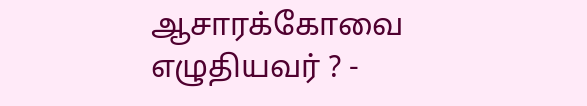ஆசாரக்கோவை எழுதியவர் ? -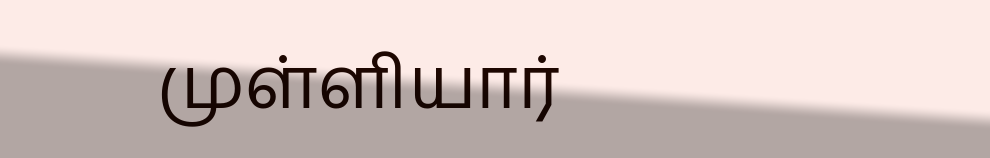முள்ளியார்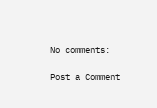No comments:

Post a Comment